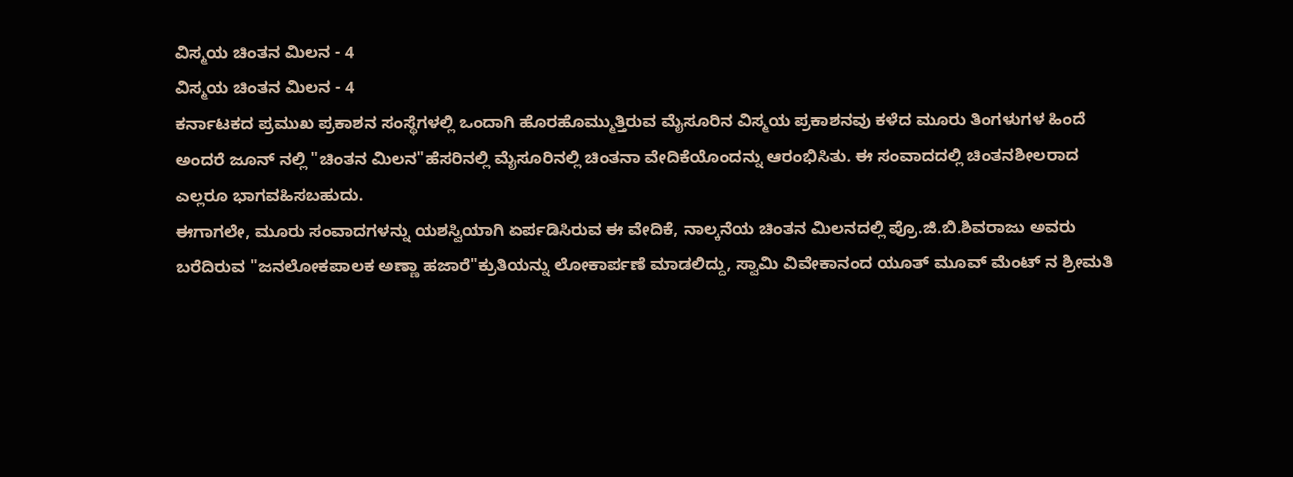ವಿಸ್ಮಯ ಚಿಂತನ ಮಿಲನ - 4
ವಿಸ್ಮಯ ಚಿಂತನ ಮಿಲನ - 4
ಕರ್ನಾಟಕದ ಪ್ರಮುಖ ಪ್ರಕಾಶನ ಸಂಸ್ಥೆಗಳಲ್ಲಿ ಒಂದಾಗಿ ಹೊರಹೊಮ್ಮುತ್ತಿರುವ ಮೈಸೂರಿನ ವಿಸ್ಮಯ ಪ್ರಕಾಶನವು ಕಳೆದ ಮೂರು ತಿಂಗಳುಗಳ ಹಿಂದೆ ಅಂದರೆ ಜೂನ್ ನಲ್ಲಿ "ಚಿಂತನ ಮಿಲನ"ಹೆಸರಿನಲ್ಲಿ ಮೈಸೂರಿನಲ್ಲಿ ಚಿಂತನಾ ವೇದಿಕೆಯೊಂದನ್ನು ಆರಂಭಿಸಿತು. ಈ ಸಂವಾದದಲ್ಲಿ ಚಿಂತನಶೀಲರಾದ ಎಲ್ಲರೂ ಭಾಗವಹಿಸಬಹುದು.
ಈಗಾಗಲೇ, ಮೂರು ಸಂವಾದಗಳನ್ನು ಯಶಸ್ವಿಯಾಗಿ ಏರ್ಪಡಿಸಿರುವ ಈ ವೇದಿಕೆ, ನಾಲ್ಕನೆಯ ಚಿಂತನ ಮಿಲನದಲ್ಲಿ ಪ್ರೊ.ಜಿ.ಬಿ.ಶಿವರಾಜು ಅವರು ಬರೆದಿರುವ "ಜನಲೋಕಪಾಲಕ ಅಣ್ಣಾ ಹಜಾರೆ"ಕ್ರುತಿಯನ್ನು ಲೋಕಾರ್ಪಣೆ ಮಾಡಲಿದ್ದು, ಸ್ವಾಮಿ ವಿವೇಕಾನಂದ ಯೂತ್ ಮೂವ್ ಮೆಂಟ್ ನ ಶ್ರೀಮತಿ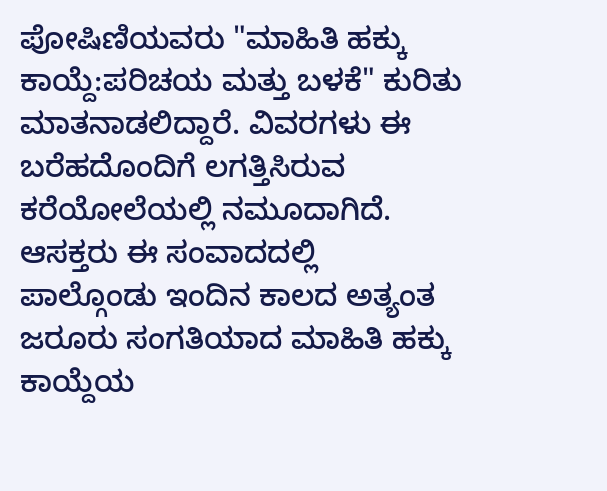ಪೋಷಿಣಿಯವರು "ಮಾಹಿತಿ ಹಕ್ಕು ಕಾಯ್ದೆ:ಪರಿಚಯ ಮತ್ತು ಬಳಕೆ" ಕುರಿತು ಮಾತನಾಡಲಿದ್ದಾರೆ. ವಿವರಗಳು ಈ ಬರೆಹದೊಂದಿಗೆ ಲಗತ್ತಿಸಿರುವ ಕರೆಯೋಲೆಯಲ್ಲಿ ನಮೂದಾಗಿದೆ. ಆಸಕ್ತರು ಈ ಸಂವಾದದಲ್ಲಿ ಪಾಲ್ಗೊಂಡು ಇಂದಿನ ಕಾಲದ ಅತ್ಯಂತ ಜರೂರು ಸಂಗತಿಯಾದ ಮಾಹಿತಿ ಹಕ್ಕು ಕಾಯ್ದೆಯ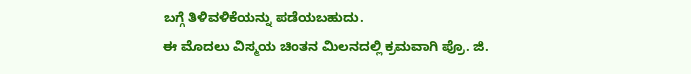ಬಗ್ಗೆ ತಿಳಿವಳಿಕೆಯನ್ನು ಪಡೆಯಬಹುದು.
ಈ ಮೊದಲು ವಿಸ್ಮಯ ಚಿಂತನ ಮಿಲನದಲ್ಲಿ ಕ್ರಮವಾಗಿ ಪ್ರೊ. ಜಿ.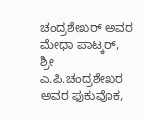ಚಂದ್ರಶೇಖರ್ ಅವರ ಮೇಧಾ ಪಾಟ್ಕರ್, ಶ್ರೀ ಎ.ಪಿ.ಚಂದ್ರಶೇಖರ ಅವರ ಫುಕುವೊಕ,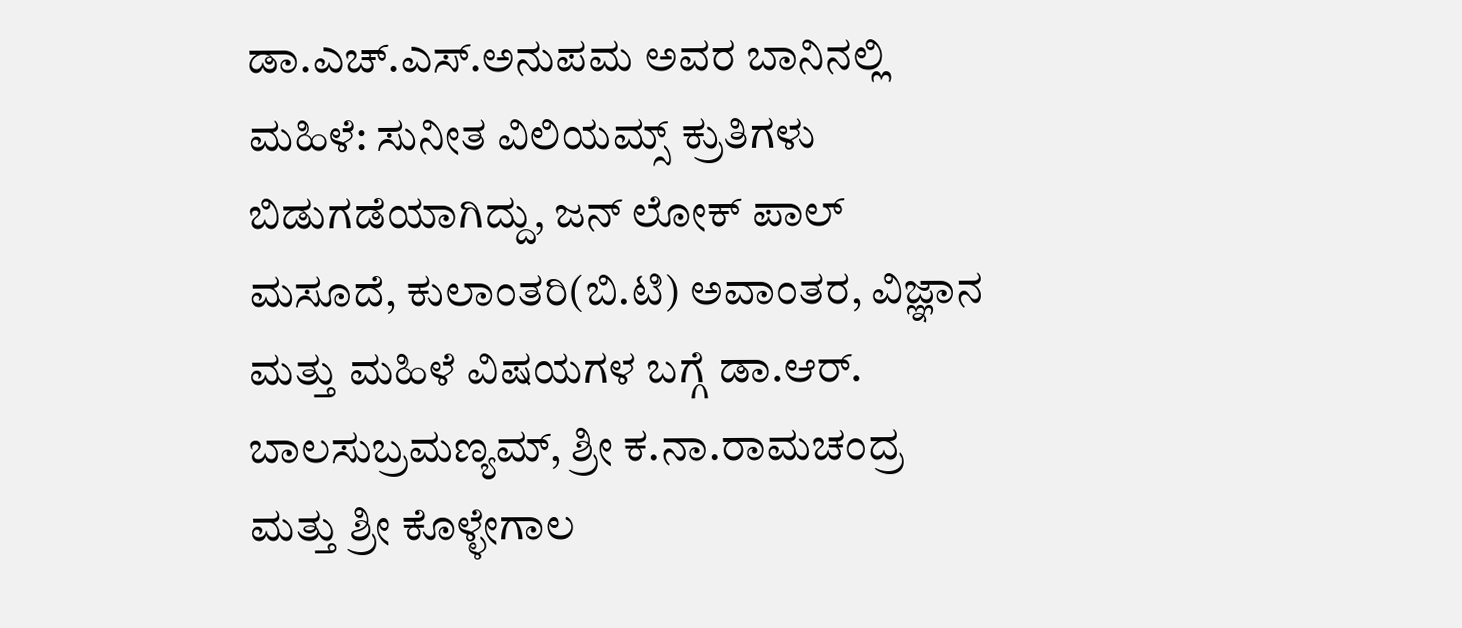ಡಾ.ಎಚ್.ಎಸ್.ಅನುಪಮ ಅವರ ಬಾನಿನಲ್ಲಿ ಮಹಿಳೆ: ಸುನೀತ ವಿಲಿಯಮ್ಸ್ ಕ್ರುತಿಗಳು ಬಿಡುಗಡೆಯಾಗಿದ್ದು, ಜನ್ ಲೋಕ್ ಪಾಲ್ ಮಸೂದೆ, ಕುಲಾಂತರಿ(ಬಿ.ಟಿ) ಅವಾಂತರ, ವಿಜ್ಞಾನ ಮತ್ತು ಮಹಿಳೆ ವಿಷಯಗಳ ಬಗ್ಗೆ ಡಾ.ಆರ್. ಬಾಲಸುಬ್ರಮಣ್ಯಮ್, ಶ್ರೀ ಕ.ನಾ.ರಾಮಚಂದ್ರ ಮತ್ತು ಶ್ರೀ ಕೊಳ್ಳೇಗಾಲ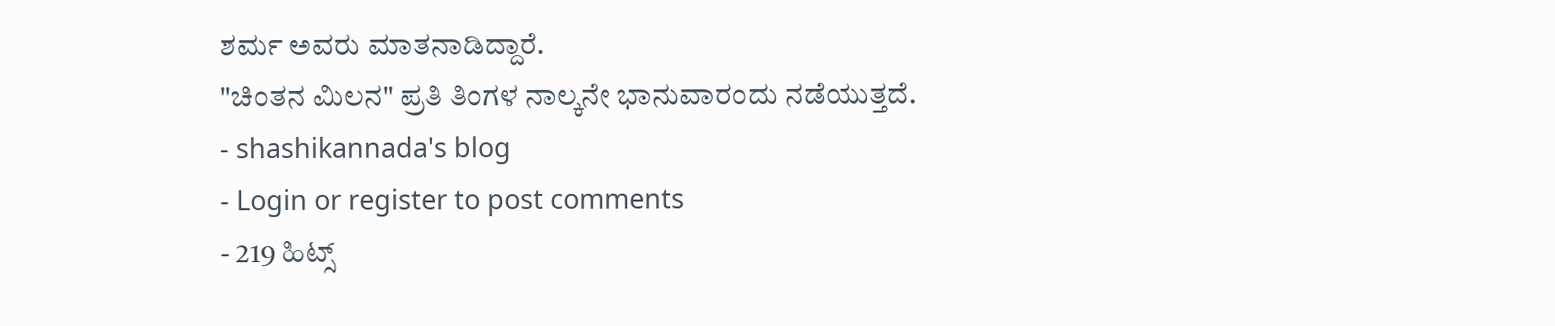ಶರ್ಮ ಅವರು ಮಾತನಾಡಿದ್ದಾರೆ.
"ಚಿಂತನ ಮಿಲನ" ಪ್ರತಿ ತಿಂಗಳ ನಾಲ್ಕನೇ ಭಾನುವಾರಂದು ನಡೆಯುತ್ತದೆ.
- shashikannada's blog
- Login or register to post comments
- 219 ಹಿಟ್ಸ್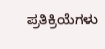ಪ್ರತಿಕ್ರಿಯೆಗಳು